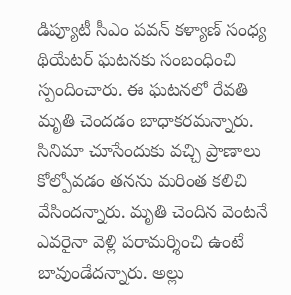డిప్యూటీ సీఎం పవన్ కళ్యాణ్ సంధ్య థియేటర్ ఘటనకు సంబంధించి స్పందించారు. ఈ ఘటనలో రేవతి మృతి చెందడం బాధాకరమన్నారు. సినిమా చూసేందుకు వచ్చి ప్రాణాలు కోల్పోవడం తనను మరింత కలిచి వేసిందన్నారు. మృతి చెందిన వెంటనే ఎవరైనా వెళ్లి పరామర్శించి ఉంటే బావుండేదన్నారు. అల్లు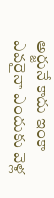అర్జునే కాదు ఇంకా ఎవరైనా ఎందుకు వెళ్ల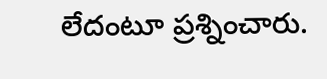లేదంటూ ప్రశ్నించారు.